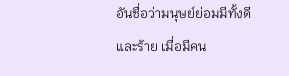อันชื่อว่ามนุษย์ย่อมมีทั้งดีและร้าย เมื่อมีคน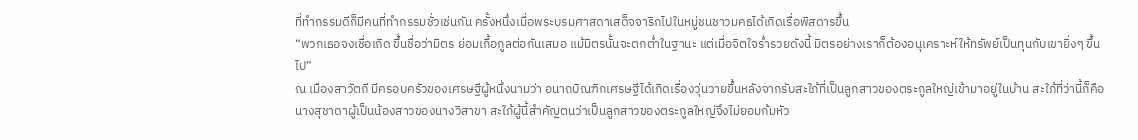ที่ทำกรรมดีก็มีคนที่ทำกรรมชั่วเช่นกัน ครั้งหนึ่งเมื่อพระบรมศาสดาเสด็จจาริกไปในหมู่ชนชาวมคธได้เกิดเรื่อพิสดารขึ้น
“พวกเธอจงเชื่อเถิด ขึ้นชื่อว่ามิตร ย่อมเกื้อกูลต่อกันเสมอ แม้มิตรนั้นจะตกต่ำในฐานะ แต่เมื่อจิตใจร่ำรวยดังนี้ มิตรอย่างเราก็ต้องอนุเคราะห์ให้ทรัพย์เป็นทุนกับเขายิ่งๆ ขึ้นไป”
ณ เมืองสาวัตถี มีครอบครัวของเศรษฐีผู้หนึ่งนามว่า อนาถบิณฑิกเศรษฐีได้เกิดเรื่องวุ่นวายขึ้นหลังจากรับสะใภ้ที่เป็นลูกสาวของตระกูลใหญ่เข้ามาอยู่ในบ้าน สะใภ้ที่ว่านี้ก็คือนางสุชาดาผู้เป็นน้องสาวของนางวิสาขา สะใภ้ผู้นี้สำคัญตนว่าเป็นลูกสาวของตระกูลใหญ่จึงไม่ยอมก้มหัว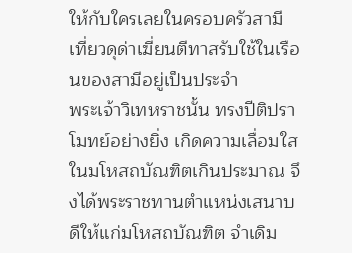ให้กับใครเลยในครอบครัวสามี เที่ยวดุด่าเฆี่ยนตีทาสรับใช้ในเรือนของสามีอยู่เป็นประจำ
พระเจ้าวิเทหราชนั้น ทรงปีติปราโมทย์อย่างยิ่ง เกิดความเลื่อมใสในมโหสถบัณฑิตเกินประมาณ จึงได้พระราชทานตำแหน่งเสนาบดีให้แก่มโหสถบัณฑิต จำเดิม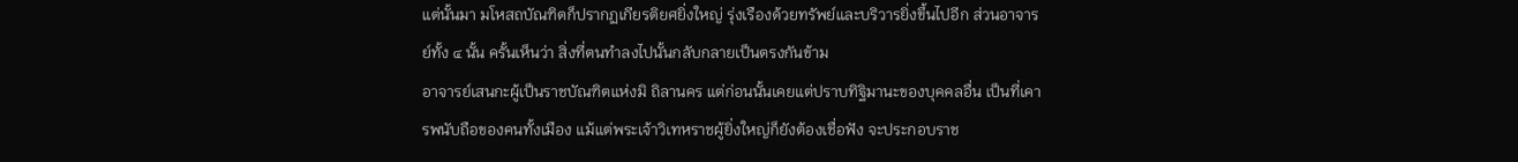แต่นั้นมา มโหสถบัณฑิตก็ปรากฏเกียรติยศยิ่งใหญ่ รุ่งเรืองด้วยทรัพย์และบริวารยิ่งขึ้นไปอีก ส่วนอาจารย์ทั้ง ๔ นั้น ครั้นเห็นว่า สิ่งที่ตนทำลงไปนั้นกลับกลายเป็นตรงกันข้าม
อาจารย์เสนกะผู้เป็นราชบัณฑิตแห่งมิ ถิลานคร แต่ก่อนนั้นเคยแต่ปราบทิฐิมานะของบุคคลอื่น เป็นที่เคารพนับถือของคนทั้งเมือง แม้แต่พระเจ้าวิเทหราชผู้ยิ่งใหญ่ก็ยังต้องเชื่อฟัง จะประกอบราช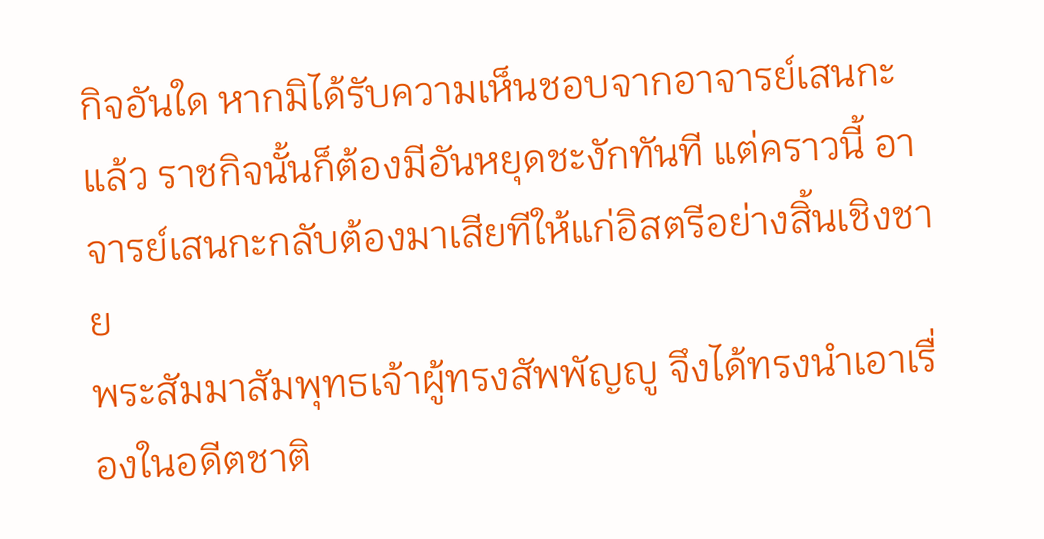กิจอันใด หากมิได้รับความเห็นชอบจากอาจารย์เสนกะแล้ว ราชกิจนั้นก็ต้องมีอันหยุดชะงักทันที แต่คราวนี้ อาจารย์เสนกะกลับต้องมาเสียทีให้แก่อิสตรีอย่างสิ้นเชิงชาย
พระสัมมาสัมพุทธเจ้าผู้ทรงสัพพัญญู จึงได้ทรงนำเอาเรื่องในอดีตชาติ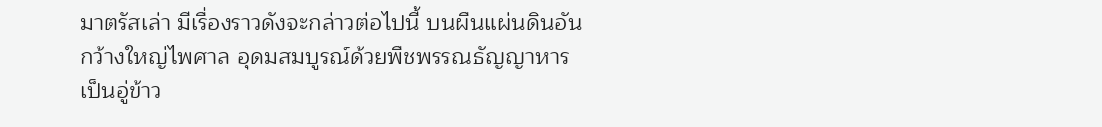มาตรัสเล่า มีเรื่องราวดังจะกล่าวต่อไปนี้ บนผืนแผ่นดินอันกว้างใหญ่ไพศาล อุดมสมบูรณ์ด้วยพืชพรรณธัญญาหาร เป็นอู่ข้าว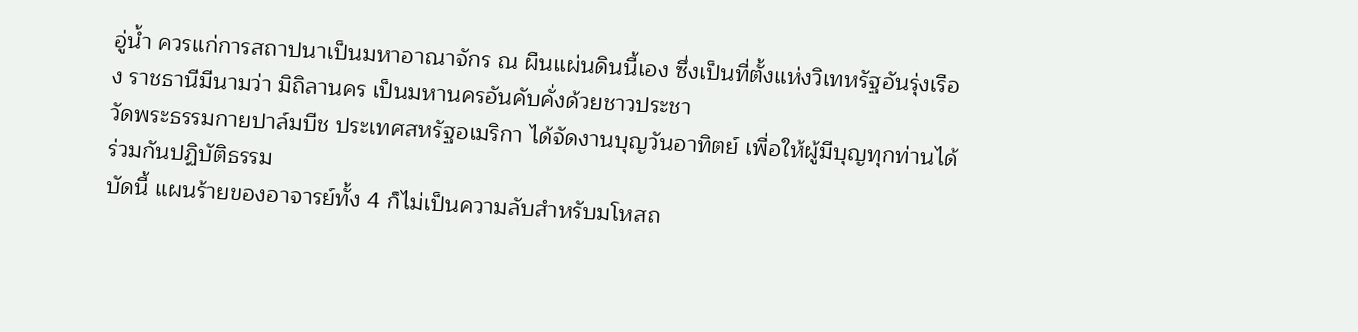อู่น้ำ ควรแก่การสถาปนาเป็นมหาอาณาจักร ณ ผืนแผ่นดินนี้เอง ซึ่งเป็นที่ตั้งแห่งวิเทหรัฐอันรุ่งเรือง ราชธานีมีนามว่า มิถิลานคร เป็นมหานครอันคับคั่งด้วยชาวประชา
วัดพระธรรมกายปาล์มบีช ประเทศสหรัฐอเมริกา ได้จัดงานบุญวันอาทิตย์ เพื่อให้ผู้มีบุญทุกท่านได้ร่วมกันปฏิบัติธรรม
บัดนี้ แผนร้ายของอาจารย์ทั้ง 4 ก็ไม่เป็นความลับสำหรับมโหสถ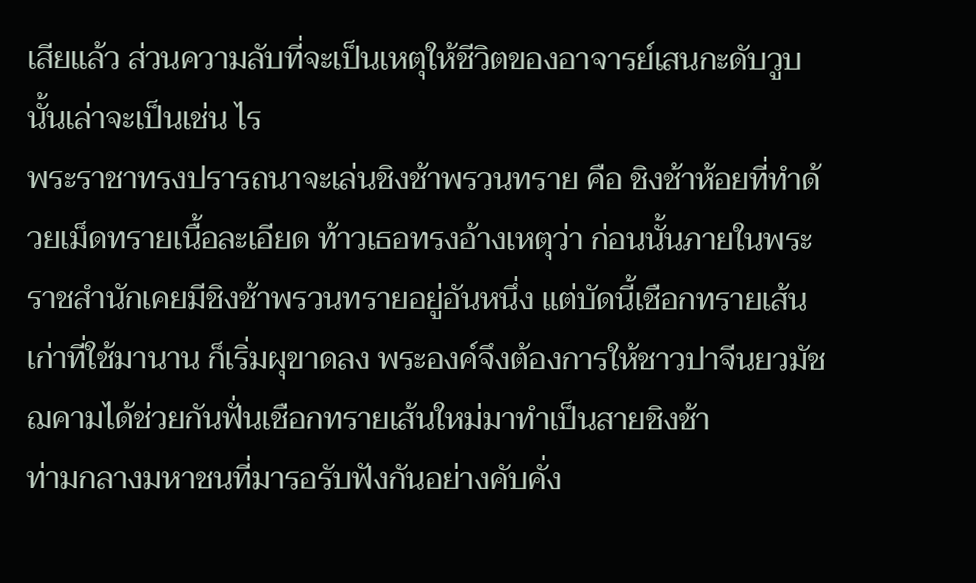เสียแล้ว ส่วนความลับที่จะเป็นเหตุให้ชีวิตของอาจารย์เสนกะดับวูบนั้นเล่าจะเป็นเช่น ไร
พระราชาทรงปรารถนาจะเล่นชิงช้าพรวนทราย คือ ชิงช้าห้อยที่ทำด้วยเม็ดทรายเนื้อละเอียด ท้าวเธอทรงอ้างเหตุว่า ก่อนนั้นภายในพระราชสำนักเคยมีชิงช้าพรวนทรายอยู่อันหนึ่ง แต่บัดนี้เชือกทรายเส้นเก่าที่ใช้มานาน ก็เริ่มผุขาดลง พระองค์จึงต้องการให้ชาวปาจีนยวมัชฌคามได้ช่วยกันฟั่นเชือกทรายเส้นใหม่มาทำเป็นสายชิงช้า
ท่ามกลางมหาชนที่มารอรับฟังกันอย่างคับคั่ง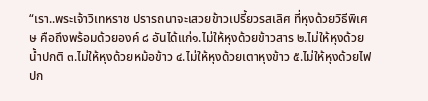“เรา..พระเจ้าวิเทหราช ปรารถนาจะเสวยข้าวเปรี้ยวรสเลิศ ที่หุงด้วยวิธีพิเศษ คือถึงพร้อมด้วยองค์ ๘ อันได้แก่๑.ไม่ให้หุงด้วยข้าวสาร ๒.ไม่ให้หุงด้วยน้ำปกติ ๓.ไม่ให้หุงด้วยหม้อข้าว ๔.ไม่ให้หุงด้วยเตาหุงข้าว ๕.ไม่ให้หุงด้วยไฟปก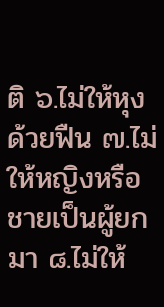ติ ๖.ไม่ให้หุงด้วยฟืน ๗.ไม่ให้หญิงหรือชายเป็นผู้ยกมา ๘.ไม่ให้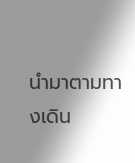นำมาตามทางเดิน